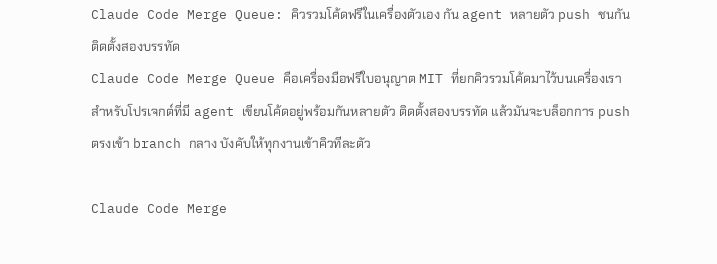Claude Code Merge Queue: คิวรวมโค้ดฟรีในเครื่องตัวเอง กัน agent หลายตัว push ชนกัน ติดตั้งสองบรรทัด
Claude Code Merge Queue คือเครื่องมือฟรีใบอนุญาต MIT ที่ยกคิวรวมโค้ดมาไว้บนเครื่องเรา สำหรับโปรเจกต์ที่มี agent เขียนโค้ดอยู่พร้อมกันหลายตัว ติดตั้งสองบรรทัด แล้วมันจะบล็อกการ push ตรงเข้า branch กลาง บังคับให้ทุกงานเข้าคิวทีละตัว

Claude Code Merge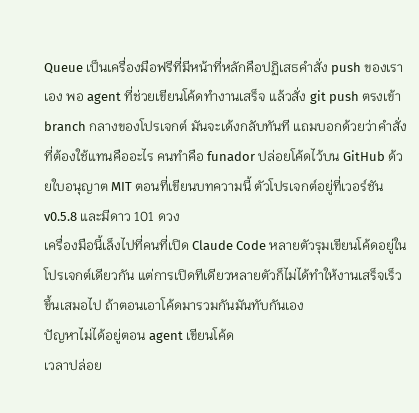Queue เป็นเครื่องมือฟรีที่มีหน้าที่หลักคือปฏิเสธคำสั่ง push ของเราเอง พอ agent ที่ช่วยเขียนโค้ดทำงานเสร็จ แล้วสั่ง git push ตรงเข้า branch กลางของโปรเจกต์ มันจะเด้งกลับทันที แถมบอกด้วยว่าคำสั่งที่ต้องใช้แทนคืออะไร คนทำคือ funador ปล่อยโค้ดไว้บน GitHub ด้วยใบอนุญาต MIT ตอนที่เขียนบทความนี้ ตัวโปรเจกต์อยู่ที่เวอร์ชัน v0.5.8 และมีดาว 101 ดวง
เครื่องมือนี้เล็งไปที่คนที่เปิด Claude Code หลายตัวรุมเขียนโค้ดอยู่ในโปรเจกต์เดียวกัน แต่การเปิดทีเดียวหลายตัวก็ไม่ได้ทำให้งานเสร็จเร็วขึ้นเสมอไป ถ้าตอนเอาโค้ดมารวมกันมันทับกันเอง
ปัญหาไม่ได้อยู่ตอน agent เขียนโค้ด
เวลาปล่อย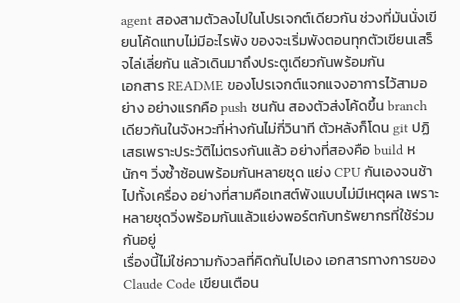agent สองสามตัวลงไปในโปรเจกต์เดียวกัน ช่วงที่มันนั่งเขียนโค้ดแทบไม่มีอะไรพัง ของจะเริ่มพังตอนทุกตัวเขียนเสร็จไล่เลี่ยกัน แล้วเดินมาถึงประตูเดียวกันพร้อมกัน
เอกสาร README ของโปรเจกต์แจกแจงอาการไว้สามอย่าง อย่างแรกคือ push ชนกัน สองตัวส่งโค้ดขึ้น branch เดียวกันในจังหวะที่ห่างกันไม่กี่วินาที ตัวหลังก็โดน git ปฏิเสธเพราะประวัติไม่ตรงกันแล้ว อย่างที่สองคือ build หนักๆ วิ่งซ้ำซ้อนพร้อมกันหลายชุด แย่ง CPU กันเองจนช้าไปทั้งเครื่อง อย่างที่สามคือเทสต์พังแบบไม่มีเหตุผล เพราะหลายชุดวิ่งพร้อมกันแล้วแย่งพอร์ตกับทรัพยากรที่ใช้ร่วมกันอยู่
เรื่องนี้ไม่ใช่ความกังวลที่คิดกันไปเอง เอกสารทางการของ Claude Code เขียนเตือน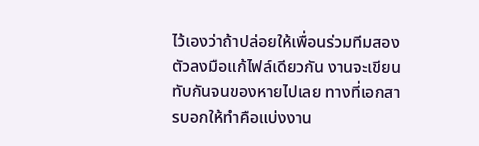ไว้เองว่าถ้าปล่อยให้เพื่อนร่วมทีมสองตัวลงมือแก้ไฟล์เดียวกัน งานจะเขียนทับกันจนของหายไปเลย ทางที่เอกสารบอกให้ทำคือแบ่งงาน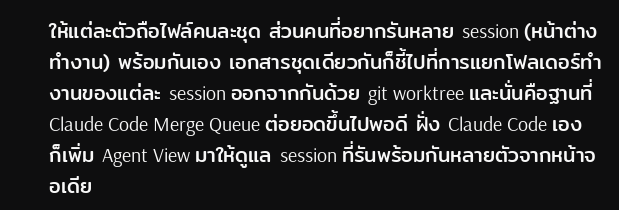ให้แต่ละตัวถือไฟล์คนละชุด ส่วนคนที่อยากรันหลาย session (หน้าต่างทำงาน) พร้อมกันเอง เอกสารชุดเดียวกันก็ชี้ไปที่การแยกโฟลเดอร์ทำงานของแต่ละ session ออกจากกันด้วย git worktree และนั่นคือฐานที่ Claude Code Merge Queue ต่อยอดขึ้นไปพอดี ฝั่ง Claude Code เองก็เพิ่ม Agent View มาให้ดูแล session ที่รันพร้อมกันหลายตัวจากหน้าจอเดีย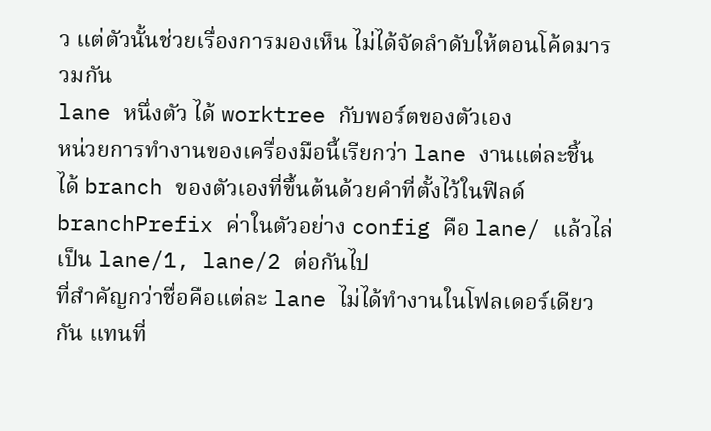ว แต่ตัวนั้นช่วยเรื่องการมองเห็น ไม่ได้จัดลำดับให้ตอนโค้ดมารวมกัน
lane หนึ่งตัว ได้ worktree กับพอร์ตของตัวเอง
หน่วยการทำงานของเครื่องมือนี้เรียกว่า lane งานแต่ละชิ้นได้ branch ของตัวเองที่ขึ้นต้นด้วยคำที่ตั้งไว้ในฟิลด์ branchPrefix ค่าในตัวอย่าง config คือ lane/ แล้วไล่เป็น lane/1, lane/2 ต่อกันไป
ที่สำคัญกว่าชื่อคือแต่ละ lane ไม่ได้ทำงานในโฟลเดอร์เดียวกัน แทนที่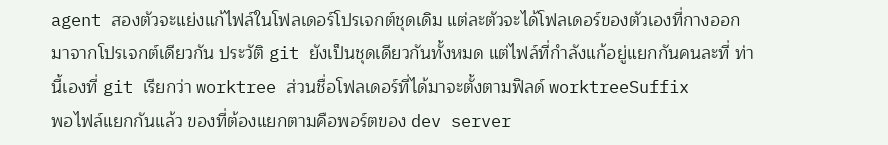agent สองตัวจะแย่งแก้ไฟล์ในโฟลเดอร์โปรเจกต์ชุดเดิม แต่ละตัวจะได้โฟลเดอร์ของตัวเองที่กางออกมาจากโปรเจกต์เดียวกัน ประวัติ git ยังเป็นชุดเดียวกันทั้งหมด แต่ไฟล์ที่กำลังแก้อยู่แยกกันคนละที่ ท่านี้เองที่ git เรียกว่า worktree ส่วนชื่อโฟลเดอร์ที่ได้มาจะตั้งตามฟิลด์ worktreeSuffix
พอไฟล์แยกกันแล้ว ของที่ต้องแยกตามคือพอร์ตของ dev server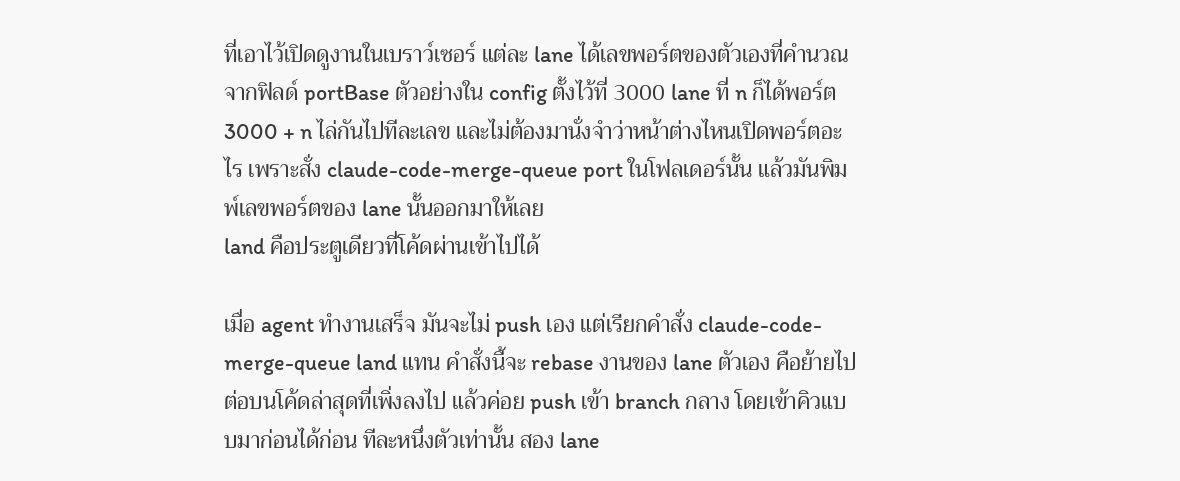ที่เอาไว้เปิดดูงานในเบราว์เซอร์ แต่ละ lane ได้เลขพอร์ตของตัวเองที่คำนวณจากฟิลด์ portBase ตัวอย่างใน config ตั้งไว้ที่ 3000 lane ที่ n ก็ได้พอร์ต 3000 + n ไล่กันไปทีละเลข และไม่ต้องมานั่งจำว่าหน้าต่างไหนเปิดพอร์ตอะไร เพราะสั่ง claude-code-merge-queue port ในโฟลเดอร์นั้น แล้วมันพิมพ์เลขพอร์ตของ lane นั้นออกมาให้เลย
land คือประตูเดียวที่โค้ดผ่านเข้าไปได้

เมื่อ agent ทำงานเสร็จ มันจะไม่ push เอง แต่เรียกคำสั่ง claude-code-merge-queue land แทน คำสั่งนี้จะ rebase งานของ lane ตัวเอง คือย้ายไปต่อบนโค้ดล่าสุดที่เพิ่งลงไป แล้วค่อย push เข้า branch กลาง โดยเข้าคิวแบบมาก่อนได้ก่อน ทีละหนึ่งตัวเท่านั้น สอง lane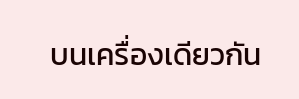บนเครื่องเดียวกัน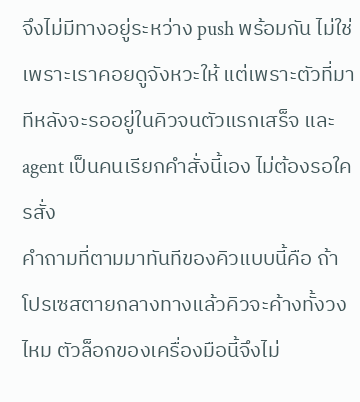จึงไม่มีทางอยู่ระหว่าง push พร้อมกัน ไม่ใช่เพราะเราคอยดูจังหวะให้ แต่เพราะตัวที่มาทีหลังจะรออยู่ในคิวจนตัวแรกเสร็จ และ agent เป็นคนเรียกคำสั่งนี้เอง ไม่ต้องรอใครสั่ง
คำถามที่ตามมาทันทีของคิวแบบนี้คือ ถ้าโปรเซสตายกลางทางแล้วคิวจะค้างทั้งวงไหม ตัวล็อกของเครื่องมือนี้จึงไม่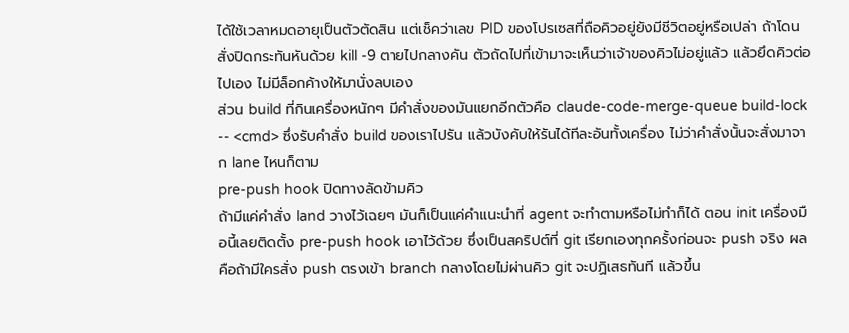ได้ใช้เวลาหมดอายุเป็นตัวตัดสิน แต่เช็คว่าเลข PID ของโปรเซสที่ถือคิวอยู่ยังมีชีวิตอยู่หรือเปล่า ถ้าโดนสั่งปิดกระทันหันด้วย kill -9 ตายไปกลางคัน ตัวถัดไปที่เข้ามาจะเห็นว่าเจ้าของคิวไม่อยู่แล้ว แล้วยึดคิวต่อไปเอง ไม่มีล็อกค้างให้มานั่งลบเอง
ส่วน build ที่กินเครื่องหนักๆ มีคำสั่งของมันแยกอีกตัวคือ claude-code-merge-queue build-lock -- <cmd> ซึ่งรับคำสั่ง build ของเราไปรัน แล้วบังคับให้รันได้ทีละอันทั้งเครื่อง ไม่ว่าคำสั่งนั้นจะสั่งมาจาก lane ไหนก็ตาม
pre-push hook ปิดทางลัดข้ามคิว
ถ้ามีแค่คำสั่ง land วางไว้เฉยๆ มันก็เป็นแค่คำแนะนำที่ agent จะทำตามหรือไม่ทำก็ได้ ตอน init เครื่องมือนี้เลยติดตั้ง pre-push hook เอาไว้ด้วย ซึ่งเป็นสคริปต์ที่ git เรียกเองทุกครั้งก่อนจะ push จริง ผลคือถ้ามีใครสั่ง push ตรงเข้า branch กลางโดยไม่ผ่านคิว git จะปฏิเสธทันที แล้วขึ้น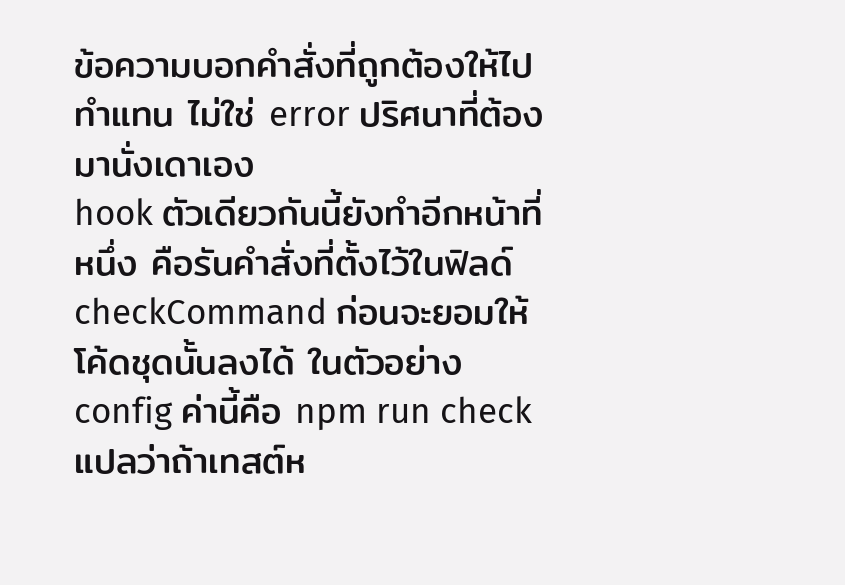ข้อความบอกคำสั่งที่ถูกต้องให้ไปทำแทน ไม่ใช่ error ปริศนาที่ต้องมานั่งเดาเอง
hook ตัวเดียวกันนี้ยังทำอีกหน้าที่หนึ่ง คือรันคำสั่งที่ตั้งไว้ในฟิลด์ checkCommand ก่อนจะยอมให้โค้ดชุดนั้นลงได้ ในตัวอย่าง config ค่านี้คือ npm run check แปลว่าถ้าเทสต์ห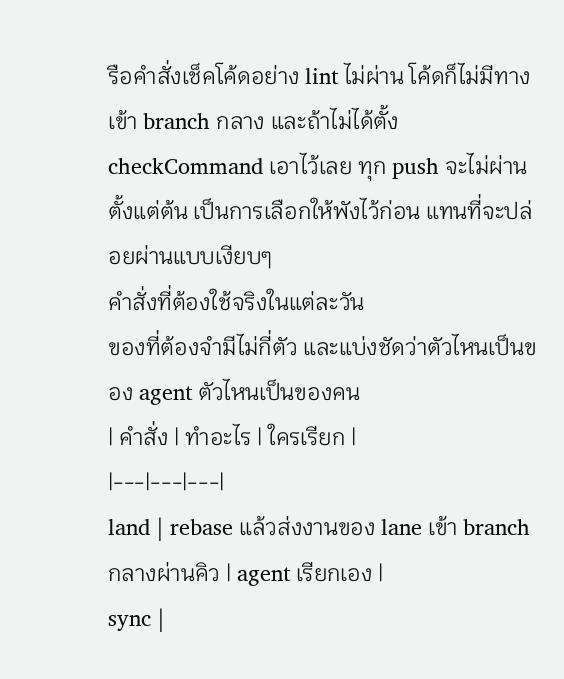รือคำสั่งเช็คโค้ดอย่าง lint ไม่ผ่าน โค้ดก็ไม่มีทางเข้า branch กลาง และถ้าไม่ได้ตั้ง checkCommand เอาไว้เลย ทุก push จะไม่ผ่านตั้งแต่ต้น เป็นการเลือกให้พังไว้ก่อน แทนที่จะปล่อยผ่านแบบเงียบๆ
คำสั่งที่ต้องใช้จริงในแต่ละวัน
ของที่ต้องจำมีไม่กี่ตัว และแบ่งชัดว่าตัวไหนเป็นของ agent ตัวไหนเป็นของคน
| คำสั่ง | ทำอะไร | ใครเรียก |
|---|---|---|
land | rebase แล้วส่งงานของ lane เข้า branch กลางผ่านคิว | agent เรียกเอง |
sync |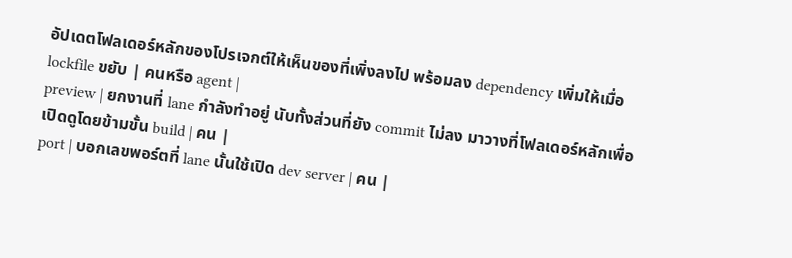อัปเดตโฟลเดอร์หลักของโปรเจกต์ให้เห็นของที่เพิ่งลงไป พร้อมลง dependency เพิ่มให้เมื่อ lockfile ขยับ | คนหรือ agent |
preview | ยกงานที่ lane กำลังทำอยู่ นับทั้งส่วนที่ยัง commit ไม่ลง มาวางที่โฟลเดอร์หลักเพื่อเปิดดูโดยข้ามขั้น build | คน |
port | บอกเลขพอร์ตที่ lane นั้นใช้เปิด dev server | คน |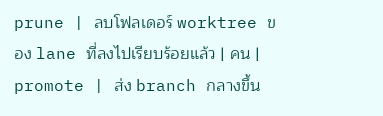prune | ลบโฟลเดอร์ worktree ของ lane ที่ลงไปเรียบร้อยแล้ว | คน |
promote | ส่ง branch กลางขึ้น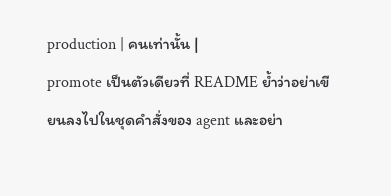production | คนเท่านั้น |
promote เป็นตัวเดียวที่ README ย้ำว่าอย่าเขียนลงไปในชุดคำสั่งของ agent และอย่า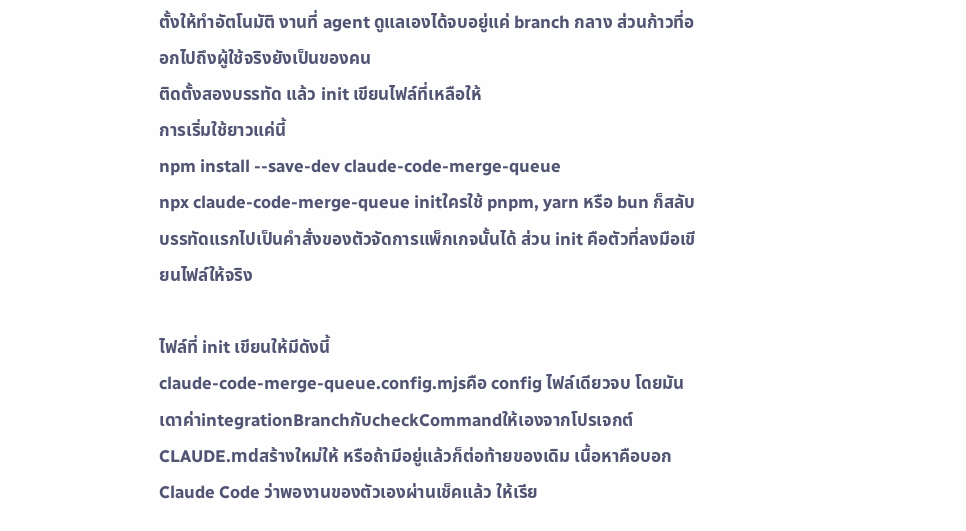ตั้งให้ทำอัตโนมัติ งานที่ agent ดูแลเองได้จบอยู่แค่ branch กลาง ส่วนก้าวที่ออกไปถึงผู้ใช้จริงยังเป็นของคน
ติดตั้งสองบรรทัด แล้ว init เขียนไฟล์ที่เหลือให้
การเริ่มใช้ยาวแค่นี้
npm install --save-dev claude-code-merge-queue
npx claude-code-merge-queue initใครใช้ pnpm, yarn หรือ bun ก็สลับบรรทัดแรกไปเป็นคำสั่งของตัวจัดการแพ็กเกจนั้นได้ ส่วน init คือตัวที่ลงมือเขียนไฟล์ให้จริง

ไฟล์ที่ init เขียนให้มีดังนี้
claude-code-merge-queue.config.mjsคือ config ไฟล์เดียวจบ โดยมันเดาค่าintegrationBranchกับcheckCommandให้เองจากโปรเจกต์CLAUDE.mdสร้างใหม่ให้ หรือถ้ามีอยู่แล้วก็ต่อท้ายของเดิม เนื้อหาคือบอก Claude Code ว่าพองานของตัวเองผ่านเช็คแล้ว ให้เรีย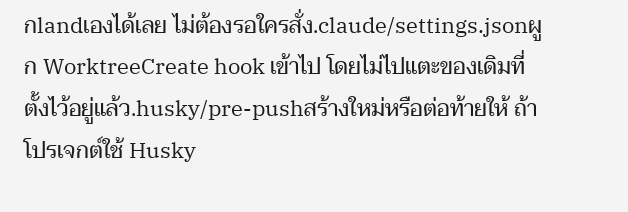กlandเองได้เลย ไม่ต้องรอใครสั่ง.claude/settings.jsonผูก WorktreeCreate hook เข้าไป โดยไม่ไปแตะของเดิมที่ตั้งไว้อยู่แล้ว.husky/pre-pushสร้างใหม่หรือต่อท้ายให้ ถ้าโปรเจกต์ใช้ Husky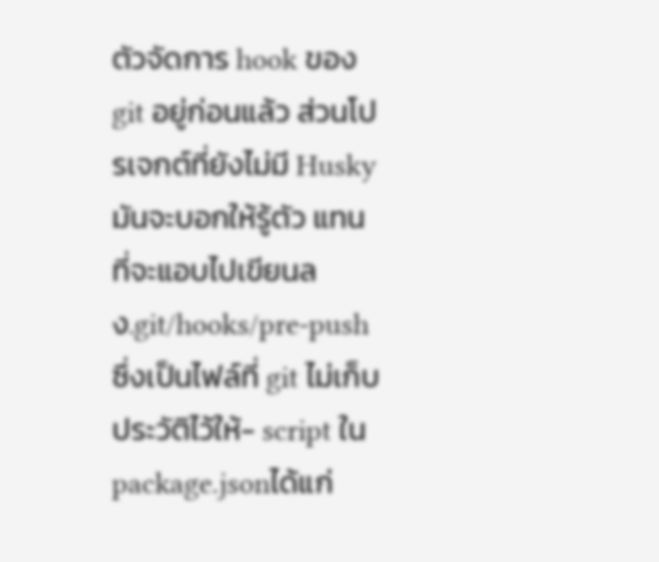ตัวจัดการ hook ของ git อยู่ก่อนแล้ว ส่วนโปรเจกต์ที่ยังไม่มี Husky มันจะบอกให้รู้ตัว แทนที่จะแอบไปเขียนลง.git/hooks/pre-pushซึ่งเป็นไฟล์ที่ git ไม่เก็บประวัติไว้ให้- script ใน
package.jsonได้แก่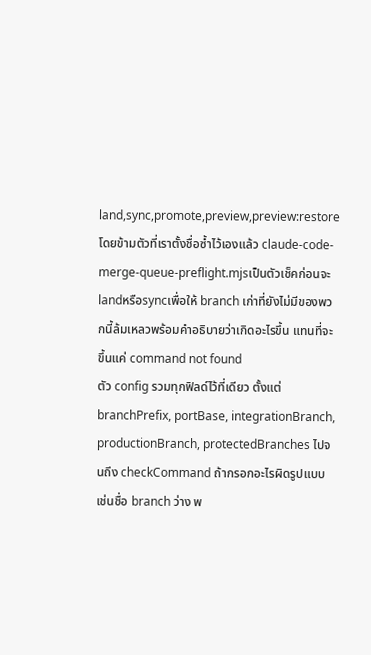land,sync,promote,preview,preview:restoreโดยข้ามตัวที่เราตั้งชื่อซ้ำไว้เองแล้ว claude-code-merge-queue-preflight.mjsเป็นตัวเช็คก่อนจะlandหรือsyncเพื่อให้ branch เก่าที่ยังไม่มีของพวกนี้ล้มเหลวพร้อมคำอธิบายว่าเกิดอะไรขึ้น แทนที่จะขึ้นแค่ command not found
ตัว config รวมทุกฟิลด์ไว้ที่เดียว ตั้งแต่ branchPrefix, portBase, integrationBranch, productionBranch, protectedBranches ไปจนถึง checkCommand ถ้ากรอกอะไรผิดรูปแบบ เช่นชื่อ branch ว่าง พ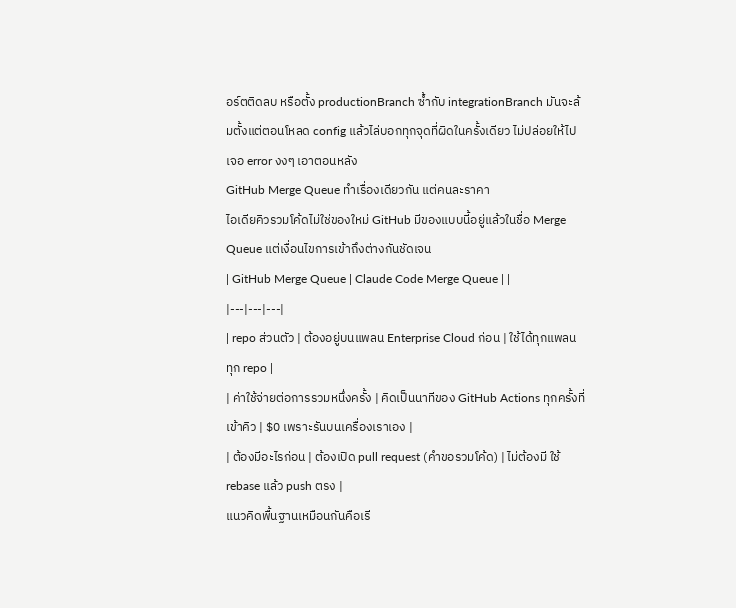อร์ตติดลบ หรือตั้ง productionBranch ซ้ำกับ integrationBranch มันจะล้มตั้งแต่ตอนโหลด config แล้วไล่บอกทุกจุดที่ผิดในครั้งเดียว ไม่ปล่อยให้ไปเจอ error งงๆ เอาตอนหลัง
GitHub Merge Queue ทำเรื่องเดียวกัน แต่คนละราคา
ไอเดียคิวรวมโค้ดไม่ใช่ของใหม่ GitHub มีของแบบนี้อยู่แล้วในชื่อ Merge Queue แต่เงื่อนไขการเข้าถึงต่างกันชัดเจน
| GitHub Merge Queue | Claude Code Merge Queue | |
|---|---|---|
| repo ส่วนตัว | ต้องอยู่บนแพลน Enterprise Cloud ก่อน | ใช้ได้ทุกแพลน ทุก repo |
| ค่าใช้จ่ายต่อการรวมหนึ่งครั้ง | คิดเป็นนาทีของ GitHub Actions ทุกครั้งที่เข้าคิว | $0 เพราะรันบนเครื่องเราเอง |
| ต้องมีอะไรก่อน | ต้องเปิด pull request (คำขอรวมโค้ด) | ไม่ต้องมี ใช้ rebase แล้ว push ตรง |
แนวคิดพื้นฐานเหมือนกันคือเรี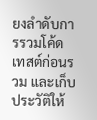ยงลำดับการรวมโค้ด เทสต์ก่อนรวม และเก็บประวัติให้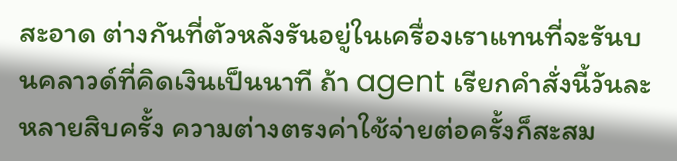สะอาด ต่างกันที่ตัวหลังรันอยู่ในเครื่องเราแทนที่จะรันบนคลาวด์ที่คิดเงินเป็นนาที ถ้า agent เรียกคำสั่งนี้วันละหลายสิบครั้ง ความต่างตรงค่าใช้จ่ายต่อครั้งก็สะสม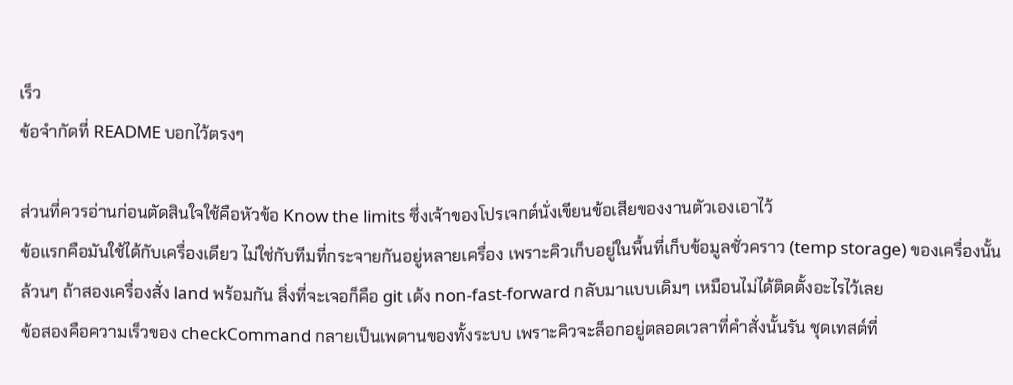เร็ว
ข้อจำกัดที่ README บอกไว้ตรงๆ

ส่วนที่ควรอ่านก่อนตัดสินใจใช้คือหัวข้อ Know the limits ซึ่งเจ้าของโปรเจกต์นั่งเขียนข้อเสียของงานตัวเองเอาไว้
ข้อแรกคือมันใช้ได้กับเครื่องเดียว ไม่ใช่กับทีมที่กระจายกันอยู่หลายเครื่อง เพราะคิวเก็บอยู่ในพื้นที่เก็บข้อมูลชั่วคราว (temp storage) ของเครื่องนั้นล้วนๆ ถ้าสองเครื่องสั่ง land พร้อมกัน สิ่งที่จะเจอก็คือ git เด้ง non-fast-forward กลับมาแบบเดิมๆ เหมือนไม่ได้ติดตั้งอะไรไว้เลย
ข้อสองคือความเร็วของ checkCommand กลายเป็นเพดานของทั้งระบบ เพราะคิวจะล็อกอยู่ตลอดเวลาที่คำสั่งนั้นรัน ชุดเทสต์ที่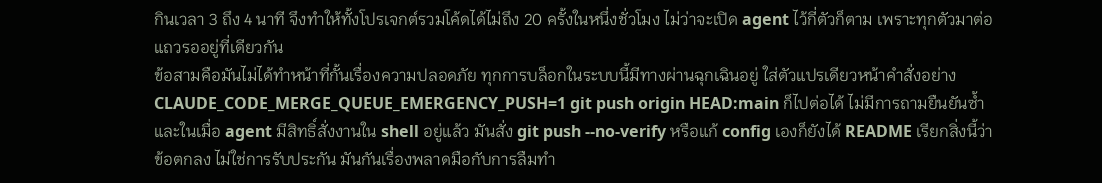กินเวลา 3 ถึง 4 นาที จึงทำให้ทั้งโปรเจกต์รวมโค้ดได้ไม่ถึง 20 ครั้งในหนึ่งชั่วโมง ไม่ว่าจะเปิด agent ไว้กี่ตัวก็ตาม เพราะทุกตัวมาต่อแถวรออยู่ที่เดียวกัน
ข้อสามคือมันไม่ได้ทำหน้าที่กั้นเรื่องความปลอดภัย ทุกการบล็อกในระบบนี้มีทางผ่านฉุกเฉินอยู่ ใส่ตัวแปรเดียวหน้าคำสั่งอย่าง CLAUDE_CODE_MERGE_QUEUE_EMERGENCY_PUSH=1 git push origin HEAD:main ก็ไปต่อได้ ไม่มีการถามยืนยันซ้ำ และในเมื่อ agent มีสิทธิ์สั่งงานใน shell อยู่แล้ว มันสั่ง git push --no-verify หรือแก้ config เองก็ยังได้ README เรียกสิ่งนี้ว่าข้อตกลง ไม่ใช่การรับประกัน มันกันเรื่องพลาดมือกับการลืมทำ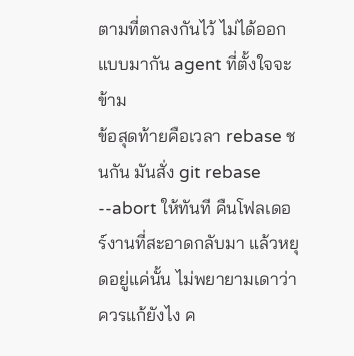ตามที่ตกลงกันไว้ ไม่ได้ออกแบบมากัน agent ที่ตั้งใจจะข้าม
ข้อสุดท้ายคือเวลา rebase ชนกัน มันสั่ง git rebase --abort ให้ทันที คืนโฟลเดอร์งานที่สะอาดกลับมา แล้วหยุดอยู่แค่นั้น ไม่พยายามเดาว่าควรแก้ยังไง ค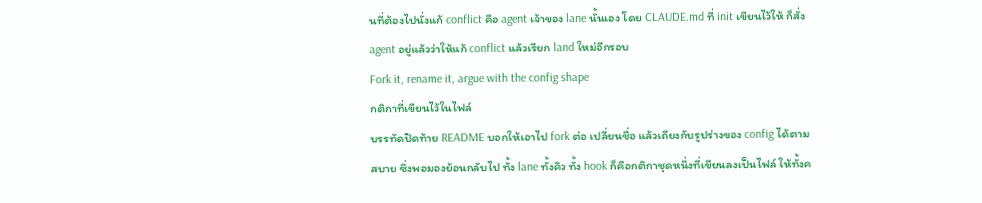นที่ต้องไปนั่งแก้ conflict คือ agent เจ้าของ lane นั้นเอง โดย CLAUDE.md ที่ init เขียนไว้ให้ ก็สั่ง agent อยู่แล้วว่าให้แก้ conflict แล้วเรียก land ใหม่อีกรอบ
Fork it, rename it, argue with the config shape
กติกาที่เขียนไว้ในไฟล์
บรรทัดปิดท้าย README บอกให้เอาไป fork ต่อ เปลี่ยนชื่อ แล้วเถียงกับรูปร่างของ config ได้ตามสบาย ซึ่งพอมองย้อนกลับไป ทั้ง lane ทั้งคิว ทั้ง hook ก็คือกติกาชุดหนึ่งที่เขียนลงเป็นไฟล์ ให้ทั้งค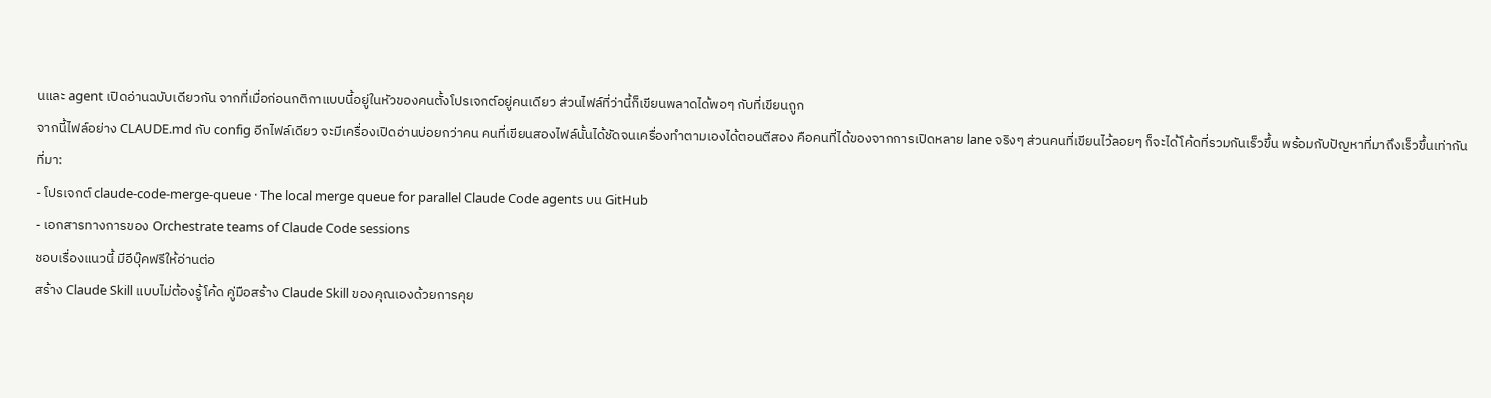นและ agent เปิดอ่านฉบับเดียวกัน จากที่เมื่อก่อนกติกาแบบนี้อยู่ในหัวของคนตั้งโปรเจกต์อยู่คนเดียว ส่วนไฟล์ที่ว่านี้ก็เขียนพลาดได้พอๆ กับที่เขียนถูก
จากนี้ไฟล์อย่าง CLAUDE.md กับ config อีกไฟล์เดียว จะมีเครื่องเปิดอ่านบ่อยกว่าคน คนที่เขียนสองไฟล์นั้นได้ชัดจนเครื่องทำตามเองได้ตอนตีสอง คือคนที่ได้ของจากการเปิดหลาย lane จริงๆ ส่วนคนที่เขียนไว้ลอยๆ ก็จะได้โค้ดที่รวมกันเร็วขึ้น พร้อมกับปัญหาที่มาถึงเร็วขึ้นเท่ากัน
ที่มา:
- โปรเจกต์ claude-code-merge-queue · The local merge queue for parallel Claude Code agents บน GitHub
- เอกสารทางการของ Orchestrate teams of Claude Code sessions
ชอบเรื่องแนวนี้ มีอีบุ๊คฟรีให้อ่านต่อ
สร้าง Claude Skill แบบไม่ต้องรู้โค้ด คู่มือสร้าง Claude Skill ของคุณเองด้วยการคุย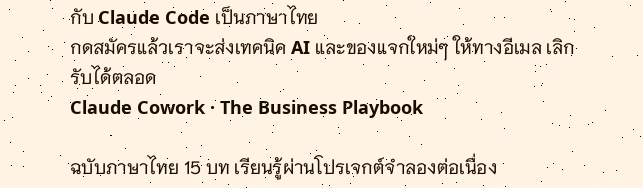กับ Claude Code เป็นภาษาไทย
กดสมัครแล้วเราจะส่งเทคนิค AI และของแจกใหม่ๆ ให้ทางอีเมล เลิกรับได้ตลอด
Claude Cowork · The Business Playbook

ฉบับภาษาไทย 15 บท เรียนรู้ผ่านโปรเจกต์จำลองต่อเนื่อง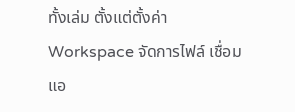ทั้งเล่ม ตั้งแต่ตั้งค่า Workspace จัดการไฟล์ เชื่อมแอ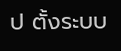ป ตั้งระบบ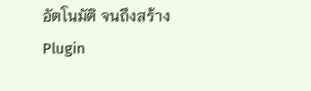อัตโนมัติ จนถึงสร้าง Plugin